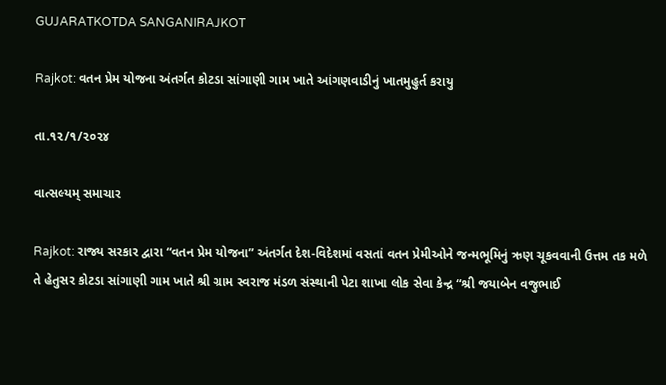GUJARATKOTDA SANGANIRAJKOT

Rajkot: વતન પ્રેમ યોજના અંતર્ગત કોટડા સાંગાણી ગામ ખાતે આંગણવાડીનું ખાતમુહુર્ત કરાયુ

તા.૧૨/૧/૨૦૨૪

વાત્સલ્યમ્ સમાચાર

Rajkot: રાજ્ય સરકાર દ્વારા “વતન પ્રેમ યોજના” અંતર્ગત દેશ-વિદેશમાં વસતાં વતન પ્રેમીઓને જન્મભૂમિનું ઋણ ચૂકવવાની ઉત્તમ તક મળે તે હેતુસર કોટડા સાંગાણી ગામ ખાતે શ્રી ગ્રામ સ્વરાજ મંડળ સંસ્થાની પેટા શાખા લોક સેવા કેન્દ્ર “શ્રી જયાબેન વજુભાઈ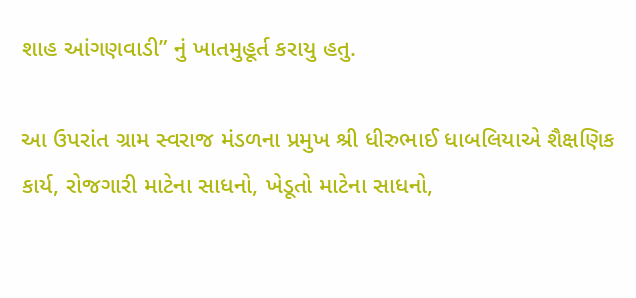શાહ આંગણવાડી” નું ખાતમુહૂર્ત કરાયુ હતુ.

આ ઉપરાંત ગ્રામ સ્વરાજ મંડળના પ્રમુખ શ્રી ધીરુભાઈ ધાબલિયાએ શૈક્ષણિક કાર્ય, રોજગારી માટેના સાધનો, ખેડૂતો માટેના સાધનો,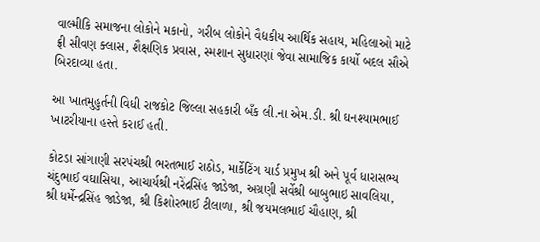વાલ્મીકિ સમાજના લોકોને મકાનો, ગરીબ લોકોને વૈદ્યકીય આર્થિક સહાય, મહિલાઓ માટે ફ્રી સીવણ ક્લાસ, શૈક્ષણિક પ્રવાસ, સ્મશાન સુધારણાં જેવા સામાજિક કાર્યો બદલ સૌએ બિરદાવ્યા હતા.

આ ખાતમુહુર્તની વિધી રાજકોટ જિલ્લા સહકારી બઁક લી.ના એમ.ડી. શ્રી ઘનશ્યામભાઈ ખાટરીયાના હસ્તે કરાઈ હતી.

કોટડા સાંગાણી સરપંચશ્રી ભરતભાઈ રાઠોડ, માર્કેટિંગ યાર્ડ પ્રમુખ શ્રી અને પૂર્વ ધારાસભ્ય ચંદુભાઈ વઘાસિયા, આચાર્યશ્રી નરેંદ્રસિંહ જાડેજા, અગ્રણી સર્વેશ્રી બાબુભાઇ સાવલિયા, શ્રી ધર્મેન્દ્રસિંહ જાડેજા, શ્રી કિશોરભાઈ ટીલાળા, શ્રી જયમલભાઈ ચૌહાણ, શ્રી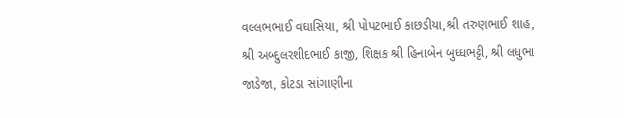વલ્લભભાઈ વઘાસિયા, શ્રી પોપટભાઈ કાછડીયા,શ્રી તરુણભાઈ શાહ, શ્રી અબ્દુલરશીદભાઈ કાજી, શિક્ષક શ્રી હિનાબેન બુધ્ધભટ્ટી, શ્રી લધુભા જાડેજા, કોટડા સાંગાણીના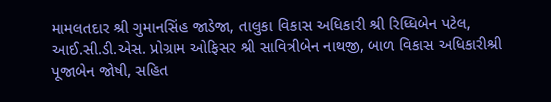મામલતદાર શ્રી ગુમાનસિંહ જાડેજા, તાલુકા વિકાસ અધિકારી શ્રી રિધ્ધિબેન પટેલ, આઈ.સી.ડી.એસ. પ્રોગ્રામ ઓફિસર શ્રી સાવિત્રીબેન નાથજી, બાળ વિકાસ અધિકારીશ્રી પૂજાબેન જોષી, સહિત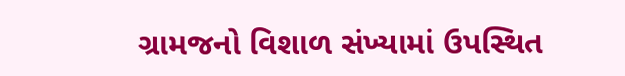ગ્રામજનો વિશાળ સંખ્યામાં ઉપસ્થિત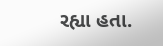રહ્યા હતા.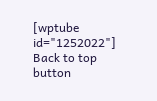[wptube id="1252022"]
Back to top button